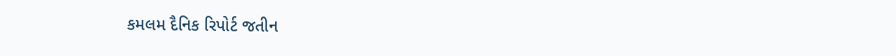કમલમ દૈનિક રિપોર્ટ જતીન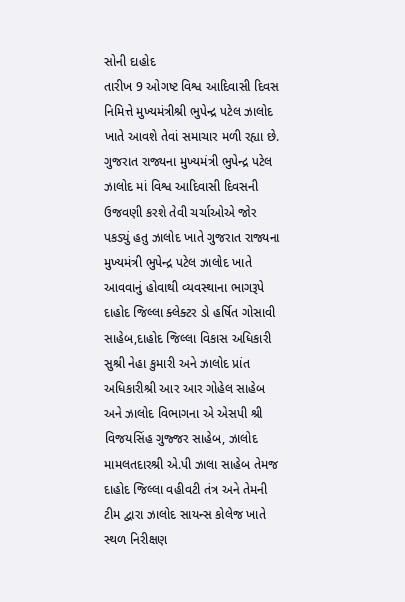સોની દાહોદ
તારીખ 9 ઓગષ્ટ વિશ્વ આદિવાસી દિવસ નિમિત્તે મુખ્યમંત્રીશ્રી ભુપેન્દ્ર પટેલ ઝાલોદ ખાતે આવશે તેવાં સમાચાર મળી રહ્યા છે.
ગુજરાત રાજ્યના મુખ્યમંત્રી ભુપેન્દ્ર પટેલ ઝાલોદ માં વિશ્વ આદિવાસી દિવસની ઉજવણી કરશે તેવી ચર્ચાઓએ જોર પકડ્યું હતુ ઝાલોદ ખાતે ગુજરાત રાજ્યના મુખ્યમંત્રી ભુપેન્દ્ર પટેલ ઝાલોદ ખાતે આવવાનું હોવાથી વ્યવસ્થાના ભાગરૂપે દાહોદ જિલ્લા ક્લેક્ટર ડો હર્ષિત ગોસાવી સાહેબ,દાહોદ જિલ્લા વિકાસ અધિકારી સુશ્રી નેહા કુમારી અને ઝાલોદ પ્રાંત અધિકારીશ્રી આર આર ગોહેલ સાહેબ અને ઝાલોદ વિભાગના એ એસપી શ્રી વિજયસિંહ ગુજ્જર સાહેબ, ઝાલોદ મામલતદારશ્રી એ.પી ઝાલા સાહેબ તેમજ દાહોદ જિલ્લા વહીવટી તંત્ર અને તેમની ટીમ દ્વારા ઝાલોદ સાયન્સ કોલેજ ખાતે સ્થળ નિરીક્ષણ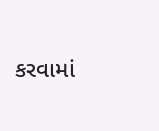કરવામાં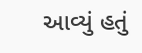આવ્યું હતું